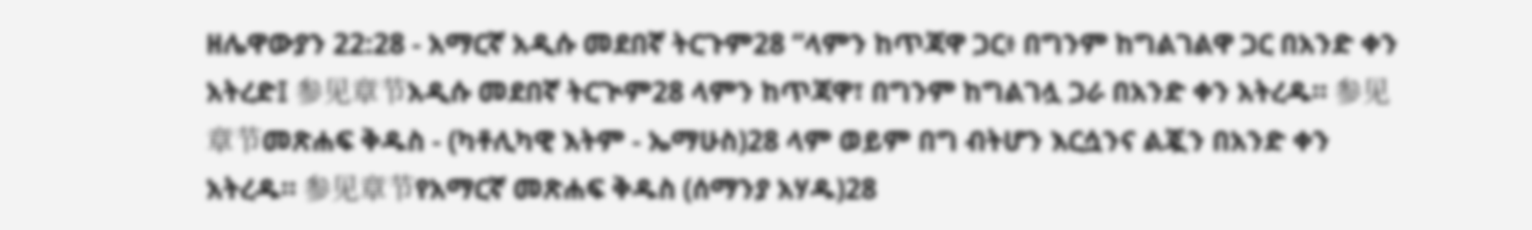ዘሌዋውያን 22:28 - አማርኛ አዲሱ መደበኛ ትርጉም28 “ላምን ከጥጃዋ ጋር፥ በግንም ከግልገልዋ ጋር በአንድ ቀን አትረድ፤ 参见章节አዲሱ መደበኛ ትርጒም28 ላምን ከጥጃዋ፣ በግንም ከግልገሏ ጋራ በአንድ ቀን አትረዱ። 参见章节መጽሐፍ ቅዱስ - (ካቶሊካዊ እትም - ኤማሁስ)28 ላም ወይም በግ ብትሆን እርሷንና ልጇን በአንድ ቀን አትረዱ። 参见章节የአማርኛ መጽሐፍ ቅዱስ (ሰማንያ አሃዱ)28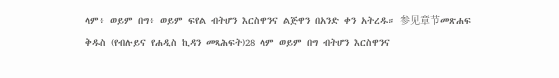ላም፥ ወይም በግ፥ ወይም ፍየል ብትሆን እርስዋንና ልጅዋን በአንድ ቀን አትረዱ። 参见章节መጽሐፍ ቅዱስ (የብሉይና የሐዲስ ኪዳን መጻሕፍት)28 ላም ወይም በግ ብትሆን እርስዋንና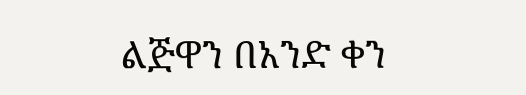ልጅዋን በአንድ ቀን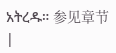አትረዱ። 参见章节 |